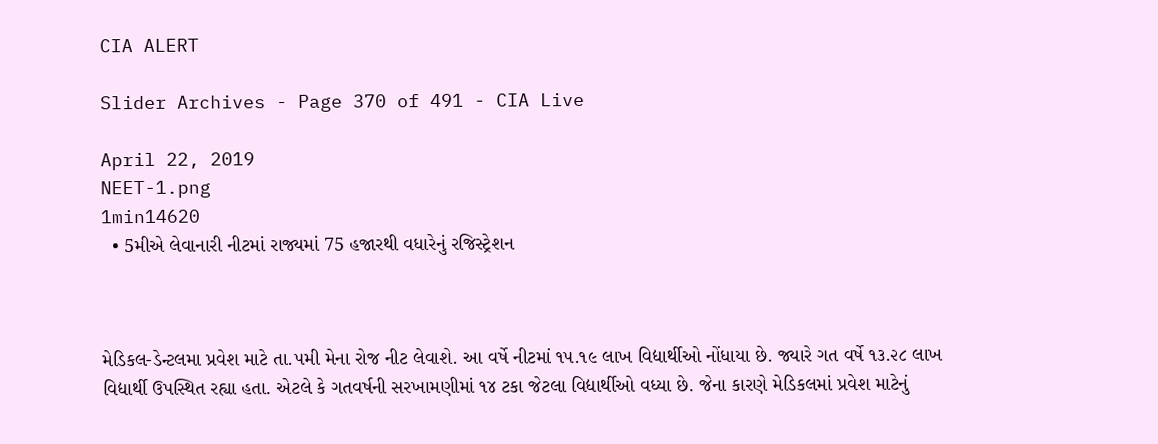CIA ALERT

Slider Archives - Page 370 of 491 - CIA Live

April 22, 2019
NEET-1.png
1min14620
  • 5મીએ લેવાનારી નીટમાં રાજ્યમાં 75 હજારથી વધારેનું રજિસ્ટ્રેશન



મેડિકલ-ડેન્ટલમા પ્રવેશ માટે તા.૫મી મેના રોજ નીટ લેવાશે. આ વર્ષે નીટમાં ૧૫.૧૯ લાખ વિદ્યાર્થીઓ નોંધાયા છે. જ્યારે ગત વર્ષે ૧૩.૨૮ લાખ વિદ્યાર્થી ઉપસ્થિત રહ્યા હતા. એટલે કે ગતવર્ષની સરખામણીમાં ૧૪ ટકા જેટલા વિદ્યાર્થીઓ વધ્યા છે. જેના કારણે મેડિકલમાં પ્રવેશ માટેનું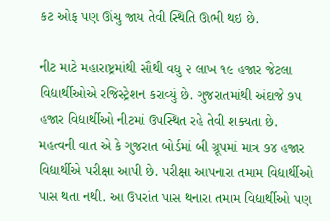કટ ઓફ પણ ઊંચુ જાય તેવી સ્થિતિ ઊભી થઇ છે.

નીટ માટે મહારાષ્ટ્રમાંથી સૌથી વધુ ૨ લાખ ૧૯ હજાર જેટલા વિદ્યાર્થીઓએ રજિસ્ટ્રેશન કરાવ્યું છે. ગુજરાતમાંથી અંદાજે ૭૫ હજાર વિદ્યાર્થીઓ નીટમાં ઉપસ્થિત રહે તેવી શક્યતા છે. મહત્વની વાત એ કે ગુજરાત બોર્ડમાં બી ગ્રૂપમાં માત્ર ૭૪ હજાર વિદ્યાર્થીએ પરીક્ષા આપી છે. પરીક્ષા આપનારા તમામ વિદ્યાર્થીઓ પાસ થતા નથી. આ ઉપરાંત પાસ થનારા તમામ વિદ્યાર્થીઓ પણ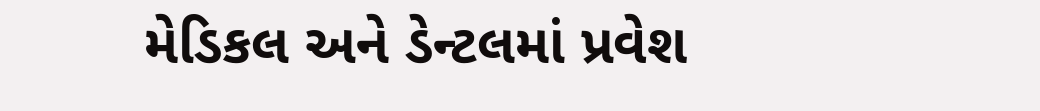મેડિકલ અને ડેન્ટલમાં પ્રવેશ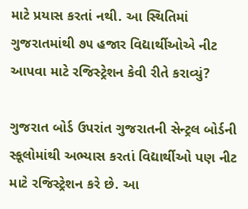માટે પ્રયાસ કરતાં નથી. આ સ્થિતિમાં ગુજરાતમાંથી ૭૫ હજાર વિદ્યાર્થીઓએ નીટ આપવા માટે રજિસ્ટ્રેશન કેવી રીતે કરાવ્યું?

ગુજરાત બોર્ડ ઉપરાંત ગુજરાતની સેન્ટ્રલ બોર્ડની સ્કૂલોમાંથી અભ્યાસ કરતાં વિદ્યાર્થીઓ પણ નીટ માટે રજિસ્ટ્રેશન કરે છે. આ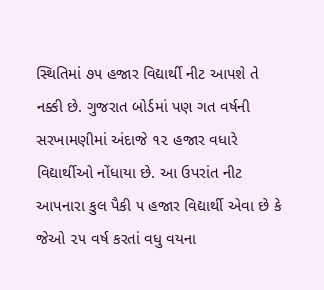સ્થિતિમાં ૭૫ હજાર વિદ્યાર્થી નીટ આપશે તે નક્કી છે. ગુજરાત બોર્ડમાં પણ ગત વર્ષની સરખામણીમાં અંદાજે ૧૨ હજાર વધારે વિદ્યાર્થીઓ નોંધાયા છે. આ ઉપરાંત નીટ આપનારા કુલ પૈકી ૫ હજાર વિદ્યાર્થી એવા છે કે જેઓ ૨૫ વર્ષ કરતાં વધુ વયના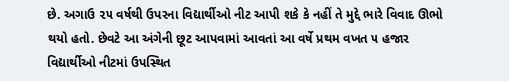છે. અગાઉ ૨૫ વર્ષથી ઉપરના વિદ્યાર્થીઓ નીટ આપી શકે કે નહીં તે મુદ્દે ભારે વિવાદ ઊભો થયો હતો. છેવટે આ અંગેની છૂટ આપવામાં આવતાં આ વર્ષે પ્રથમ વખત ૫ હજાર વિદ્યાર્થીઓ નીટમાં ઉપસ્થિત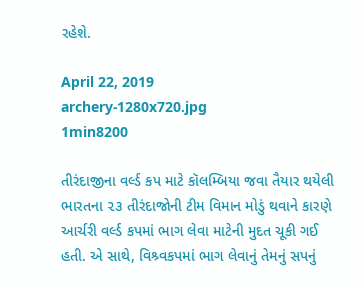રહેશે.

April 22, 2019
archery-1280x720.jpg
1min8200

તીરંદાજીના વર્લ્ડ કપ માટે કૉલમ્બિયા જવા તૈયાર થયેલી ભારતના ૨૩ તીરંદાજોની ટીમ વિમાન મોડું થવાને કારણે આર્ચરી વર્લ્ડ કપમાં ભાગ લેવા માટેની મુદત ચૂકી ગઈ હતી. એ સાથે, વિશ્ર્વકપમાં ભાગ લેવાનું તેમનું સપનું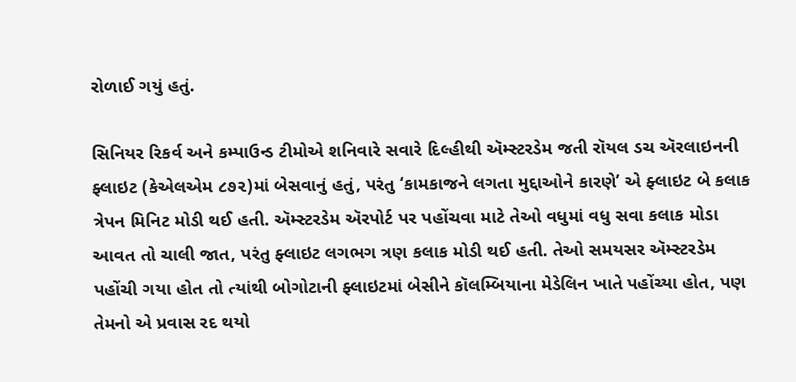રોળાઈ ગયું હતું.

સિનિયર રિકર્વ અને કમ્પાઉન્ડ ટીમોએ શનિવારે સવારે દિલ્હીથી ઍમ્સ્ટરડેમ જતી રૉયલ ડચ ઍરલાઇનની ફ્લાઇટ (કેએલએમ ૮૭૨)માં બેસવાનું હતું, પરંતુ ‘કામકાજને લગતા મુદ્દાઓને કારણે’ એ ફ્લાઇટ બે કલાક ત્રેપન મિનિટ મોડી થઈ હતી. ઍમ્સ્ટરડેમ ઍરપોર્ટ પર પહોંચવા માટે તેઓ વધુમાં વધુ સવા કલાક મોડા આવત તો ચાલી જાત, પરંતુ ફ્લાઇટ લગભગ ત્રણ કલાક મોડી થઈ હતી. તેઓ સમયસર ઍમ્સ્ટરડેમ પહોંચી ગયા હોત તો ત્યાંથી બોગોટાની ફ્લાઇટમાં બેસીને કૉલમ્બિયાના મેડેલિન ખાતે પહોંચ્યા હોત, પણ તેમનો એ પ્રવાસ રદ થયો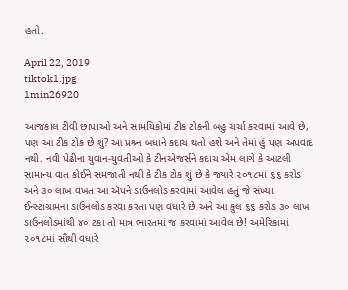હતો.

April 22, 2019
tiktok1.jpg
1min26920

આજકાલ ટીવી છાપાઓ અને સામયિકોમાં ટીક ટોકની બહુ ચર્ચા કરવામાં આવે છે, પણ આ ટીક ટોક છે શું? આ પ્રશ્ર્ન બધાને કદાચ થતો હશે અને તેમાં હું પણ અપવાદ નથી. નવી પેઢીના યુવાન-યુવતીઓ કે ટીનએજર્સને કદાચ એમ લાગે કે આટલી સામાન્ય વાત કોઈને સમજાતી નથી કે ટીક ટોક શું છે કે જ્યારે ૨૦૧૮માં ૬૬ કરોડ અને ૩૦ લાખ વખત આ ઍપને ડાઉનલોડ કરવામાં આવેલ હતું જે સંખ્યા ઈન્સ્ટાગ્રામના ડાઉનલોડ કરવા કરતા પણ વધારે છે અને આ કુલ ૬૬ કરોડ ૩૦ લાખ ડાઉનલોડમાંથી ૪૦ ટકા તો માત્ર ભારતમાં જ કરવામાં આવેલ છે! અમેરિકામાં ૨૦૧૮માં સૌથી વધારે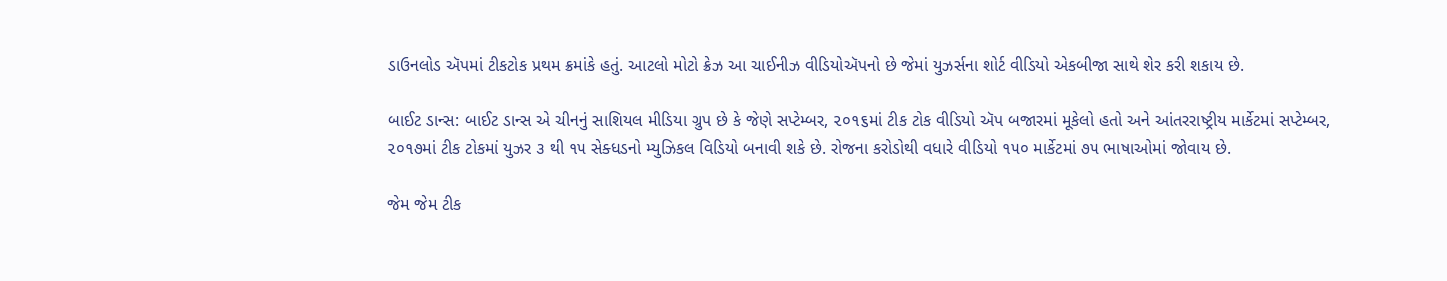ડાઉનલોડ ઍપમાં ટીકટોક પ્રથમ ક્રમાંકે હતું. આટલો મોટો ક્રેઝ આ ચાઈનીઝ વીડિયોઍપનો છે જેમાં યુઝર્સના શોર્ટ વીડિયો એકબીજા સાથે શેર કરી શકાય છે.

બાઈટ ડાન્સ: બાઈટ ડાન્સ એ ચીનનું સાશિયલ મીડિયા ગ્રુપ છે કે જેણે સપ્ટેમ્બર, ૨૦૧૬માં ટીક ટોક વીડિયો ઍપ બજારમાં મૂકેલો હતો અને આંતરરાષ્ટ્રીય માર્કેટમાં સપ્ટેમ્બર, ૨૦૧૭માં ટીક ટોકમાં યુઝર ૩ થી ૧૫ સેક્ધડનો મ્યુઝિકલ વિડિયો બનાવી શકે છે. રોજના કરોડોથી વધારે વીડિયો ૧૫૦ માર્કેટમાં ૭૫ ભાષાઓમાં જોવાય છે.

જેમ જેમ ટીક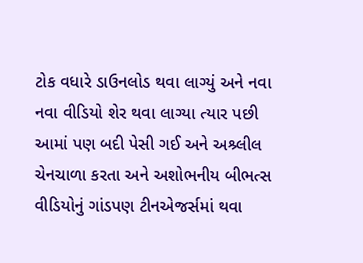ટોક વધારે ડાઉનલોડ થવા લાગ્યું અને નવા નવા વીડિયો શેર થવા લાગ્યા ત્યાર પછી આમાં પણ બદી પેસી ગઈ અને અશ્ર્લીલ ચેનચાળા કરતા અને અશોભનીય બીભત્સ વીડિયોનું ગાંડપણ ટીનએજર્સમાં થવા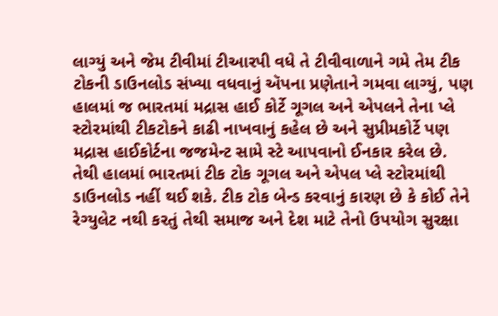લાગ્યું અને જેમ ટીવીમાં ટીઆરપી વધે તે ટીવીવાળાને ગમે તેમ ટીક ટોકની ડાઉનલોડ સંખ્યા વધવાનું ઍપના પ્રણેતાને ગમવા લાગ્યું, પણ હાલમાં જ ભારતમાં મદ્રાસ હાઈ કોર્ટે ગૂગલ અને એપલને તેના પ્લે સ્ટોરમાંથી ટીકટોકને કાઢી નાખવાનું કહેલ છે અને સુપ્રીમકોર્ટે પણ મદ્રાસ હાઈકોર્ટના જજમેન્ટ સામે સ્ટે આપવાનો ઈનકાર કરેલ છે. તેથી હાલમાં ભારતમાં ટીક ટોક ગૂગલ અને એપલ પ્લે સ્ટોરમાંથી ડાઉનલોડ નહીં થઈ શકે. ટીક ટોક બેન્ડ કરવાનું કારણ છે કે કોઈ તેને રેગ્યુલેટ નથી કરતું તેથી સમાજ અને દેશ માટે તેનો ઉપયોગ સુરક્ષા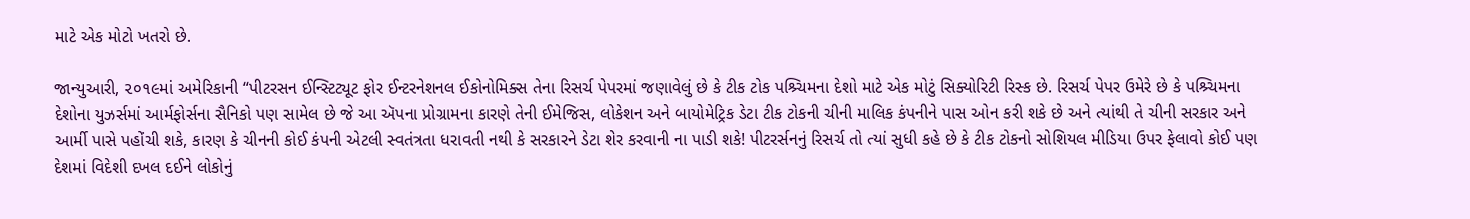માટે એક મોટો ખતરો છે.

જાન્યુઆરી, ૨૦૧૯માં અમેરિકાની “પીટરસન ઈન્સ્ટિટ્યૂટ ફોર ઈન્ટરનેશનલ ઈકોનોમિક્સ તેના રિસર્ચ પેપરમાં જણાવેલું છે કે ટીક ટોક પશ્ર્ચિમના દેશો માટે એક મોટું સિક્યોરિટી રિસ્ક છે. રિસર્ચ પેપર ઉમેરે છે કે પશ્ર્ચિમના દેશોના યુઝર્સમાં આર્મફોર્સના સૈનિકો પણ સામેલ છે જે આ ઍપના પ્રોગ્રામના કારણે તેની ઈમેજિસ, લોકેશન અને બાયોમેટ્રિક ડેટા ટીક ટોકની ચીની માલિક કંપનીને પાસ ઓન કરી શકે છે અને ત્યાંથી તે ચીની સરકાર અને આર્મી પાસે પહોંચી શકે, કારણ કે ચીનની કોઈ કંપની એટલી સ્વતંત્રતા ધરાવતી નથી કે સરકારને ડેટા શેર કરવાની ના પાડી શકે! પીટરર્સનનું રિસર્ચ તો ત્યાં સુધી કહે છે કે ટીક ટોકનો સોશિયલ મીડિયા ઉપર ફેલાવો કોઈ પણ દેશમાં વિદેશી દખલ દઈને લોકોનું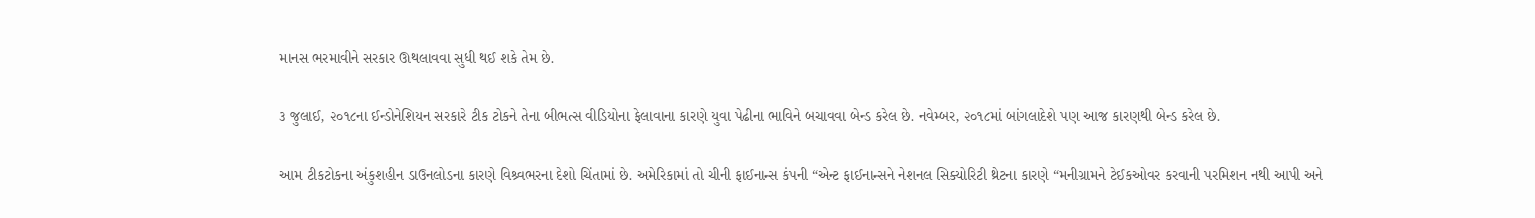માનસ ભરમાવીને સરકાર ઊથલાવવા સુધી થઈ શકે તેમ છે.

૩ જુલાઈ, ૨૦૧૮ના ઈન્ડોનેશિયન સરકારે ટીક ટોકને તેના બીભત્સ વીડિયોના ફેલાવાના કારણે યુવા પેઢીના ભાવિને બચાવવા બેન્ડ કરેલ છે. નવેમ્બર, ૨૦૧૮માં બાંગલાદેશે પણ આજ કારણથી બેન્ડ કરેલ છે.

આમ ટીકટોકના અંકુશહીન ડાઉનલોડના કારણે વિશ્ર્વભરના દેશો ચિંતામાં છે. અમેરિકામાં તો ચીની ફાઈનાન્સ કંપની “એન્ટ ફાઈનાન્સને નેશનલ સિક્યોરિટી થ્રેટના કારણે “મનીગ્રામને ટેઈકઓવર કરવાની પરમિશન નથી આપી અને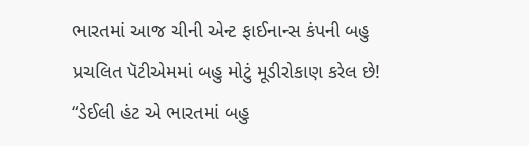ભારતમાં આજ ચીની એન્ટ ફાઈનાન્સ કંપની બહુ પ્રચલિત પૅટીએમમાં બહુ મોટું મૂડીરોકાણ કરેલ છે! “ડેઈલી હંટ એ ભારતમાં બહુ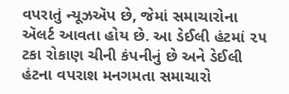વપરાતું ન્યૂઝઍપ છે, જેમાં સમાચારોના ઍલર્ટ આવતા હોય છે. આ ડેઈલી હંટમાં ૨૫ ટકા રોકાણ ચીની કંપનીનું છે અને ડેઈલી હંટના વપરાશ મનગમતા સમાચારો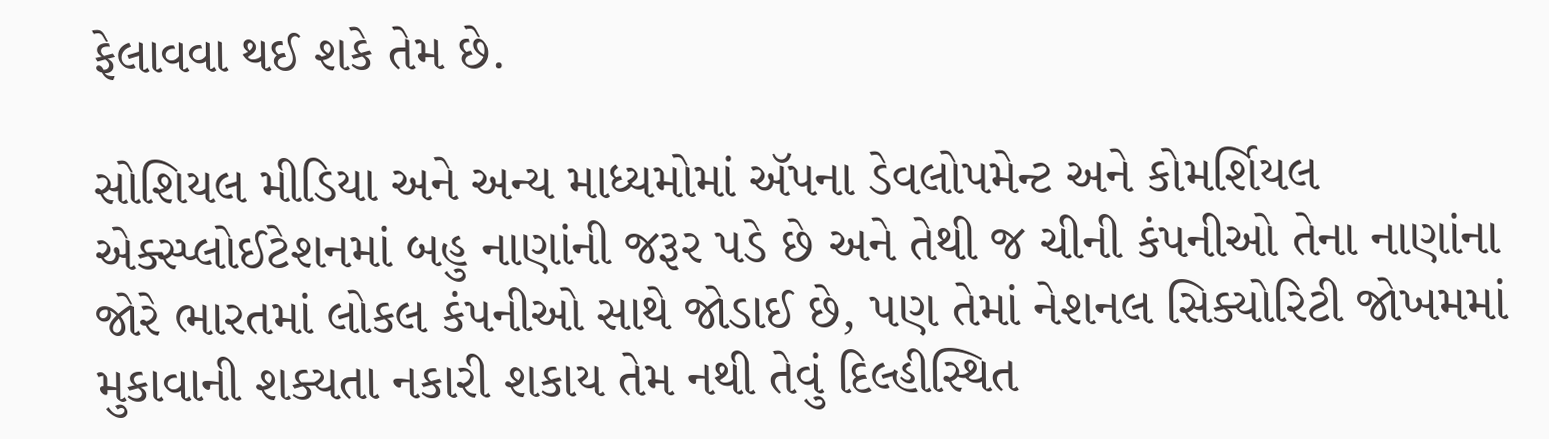ફેલાવવા થઈ શકે તેમ છે.

સોશિયલ મીડિયા અને અન્ય માધ્યમોમાં ઍપના ડેવલોપમેન્ટ અને કોમર્શિયલ એક્સ્પ્લોઈટેશનમાં બહુ નાણાંની જરૂર પડે છે અને તેથી જ ચીની કંપનીઓ તેના નાણાંના જોરે ભારતમાં લોકલ કંપનીઓ સાથે જોડાઈ છે, પણ તેમાં નેશનલ સિક્યોરિટી જોખમમાં મુકાવાની શક્યતા નકારી શકાય તેમ નથી તેવું દિલ્હીસ્થિત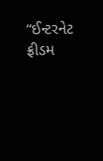“ઈન્ટરનેટ ફ્રીડમ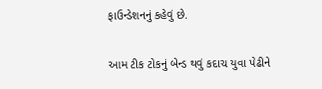ફાઉન્ડેશનનું કહેવું છે.

આમ ટીક ટોકનું બેન્ડ થવું કદાચ યુવા પેઢીને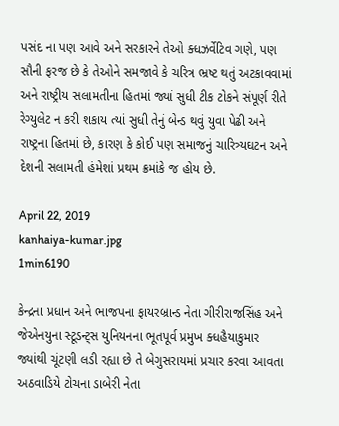પસંદ ના પણ આવે અને સરકારને તેઓ ક્ધઝર્વેટિવ ગણે, પણ સૌની ફરજ છે કે તેઓને સમજાવે કે ચરિત્ર ભ્રષ્ટ થતું અટકાવવામાં અને રાષ્ટ્રીય સલામતીના હિતમાં જ્યાં સુધી ટીક ટોકને સંપૂર્ણ રીતે રેગ્યુલેટ ન કરી શકાય ત્યાં સુધી તેનું બેન્ડ થવું યુવા પેઢી અને રાષ્ટ્રના હિતમાં છે, કારણ કે કોઈ પણ સમાજનું ચારિત્ર્યઘટન અને દેશની સલામતી હંમેશાં પ્રથમ ક્રમાંકે જ હોય છે.

April 22, 2019
kanhaiya-kumar.jpg
1min6190

કેન્દ્રના પ્રધાન અને ભાજપના ફાયરબ્રાન્ડ નેતા ગીરીરાજસિંહ અને જેએનયુના સ્ટૂડન્ટ્સ યુનિયનના ભૂતપૂર્વ પ્રમુખ ક્ધહૈયાકુમાર જ્યાંથી ચૂંટણી લડી રહ્યા છે તે બેગુસરાયમાં પ્રચાર કરવા આવતા અઠવાડિયે ટોચના ડાબેરી નેતા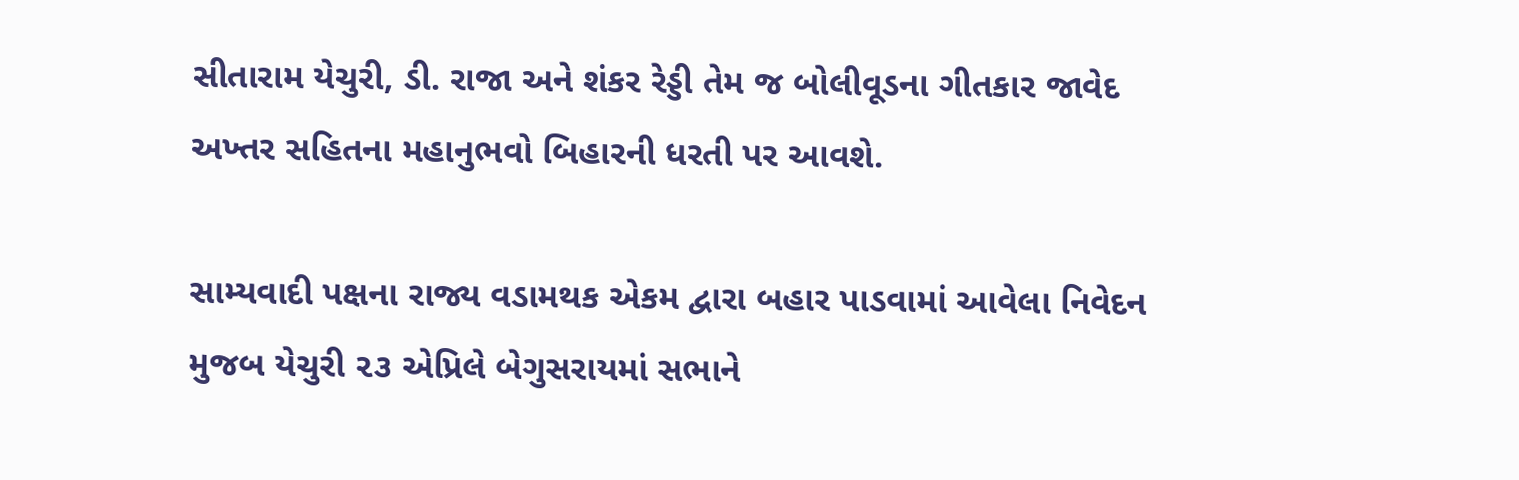સીતારામ યેચુરી, ડી. રાજા અને શંકર રેડ્ડી તેમ જ બોલીવૂડના ગીતકાર જાવેદ અખ્તર સહિતના મહાનુભવો બિહારની ધરતી પર આવશે.

સામ્યવાદી પક્ષના રાજ્ય વડામથક એકમ દ્વારા બહાર પાડવામાં આવેલા નિવેદન મુજબ યેચુરી ૨૩ એપ્રિલે બેગુસરાયમાં સભાને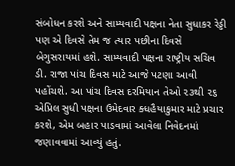સંબોધન કરશે અને સામ્યવાદી પક્ષના નેતા સુધાકર રેડ્ડી પણ એ દિવસે તેમ જ ત્યાર પછીના દિવસે બેગુસરાયમાં હશે. સામ્યવાદી પક્ષના રાષ્ટ્રીય સચિવ ડી. રાજા પાંચ દિવસ માટે આજે પટણા આવી પહોંચશે. આ પાંચ દિવસ દરમિયાન તેઓ ૨૩થી ૨૬ એપ્રિલ સુધી પક્ષના ઉમેદવાર ક્ધહૈયાકુમાર માટે પ્રચાર કરશે, એમ બહાર પાડવામાં આવેલા નિવેદનમાં જણાવવામાં આવ્યું હતું.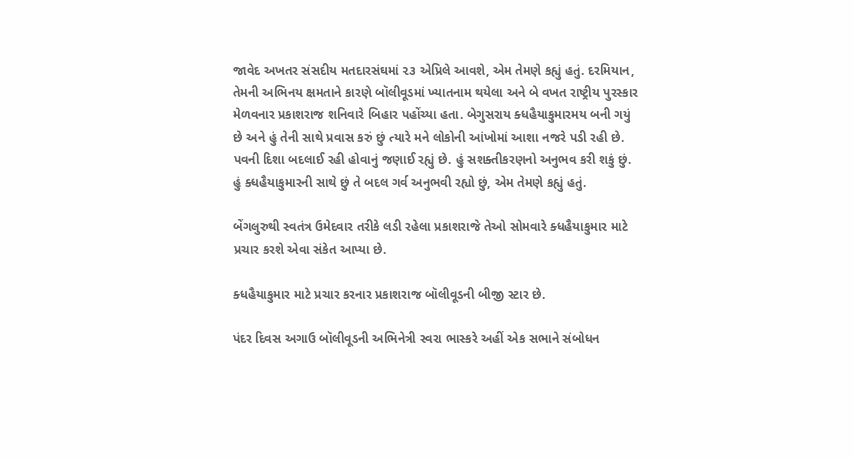જાવેદ અખતર સંસદીય મતદારસંઘમાં ૨૩ એપ્રિલે આવશે, એમ તેમણે કહ્યું હતું. દરમિયાન, તેમની અભિનય ક્ષમતાને કારણે બૉલીવૂડમાં ખ્યાતનામ થયેલા અને બે વખત રાષ્ટ્રીય પુરસ્કાર મેળવનાર પ્રકાશરાજ શનિવારે બિહાર પહોંચ્યા હતા. બેગુસરાય ક્ધહૈયાકુમારમય બની ગયું છે અને હું તેની સાથે પ્રવાસ કરું છું ત્યારે મને લોકોની આંખોમાં આશા નજરે પડી રહી છે. પવની દિશા બદલાઈ રહી હોવાનું જણાઈ રહ્યું છે. હું સશક્તીકરણનો અનુભવ કરી શકું છું. હું ક્ધહૈયાકુમારની સાથે છું તે બદલ ગર્વ અનુભવી રહ્યો છું, એમ તેમણે કહ્યું હતું.

બેંગલુરુથી સ્વતંત્ર ઉમેદવાર તરીકે લડી રહેલા પ્રકાશરાજે તેઓ સોમવારે ક્ધહૈયાકુમાર માટે પ્રચાર કરશે એવા સંકેત આપ્યા છે.

ક્ધહૈયાકુમાર માટે પ્રચાર કરનાર પ્રકાશરાજ બૉલીવૂડની બીજી સ્ટાર છે.

પંદર દિવસ અગાઉ બૉલીવૂડની અભિનેત્રી સ્વરા ભાસ્કરે અહીં એક સભાને સંબોધન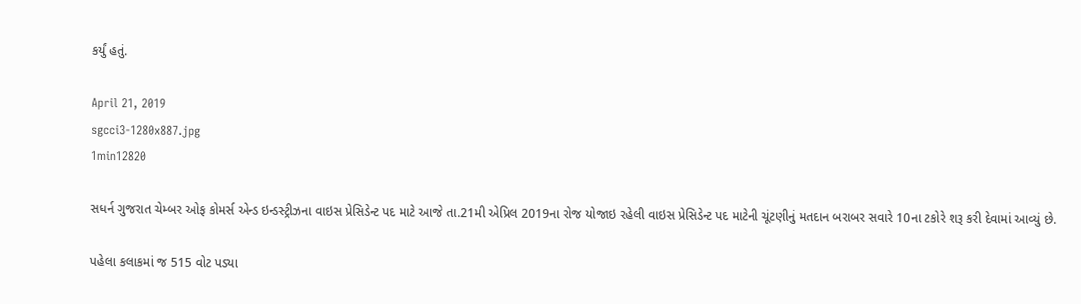કર્યું હતું.

April 21, 2019
sgcci3-1280x887.jpg
1min12820

સધર્ન ગુજરાત ચેમ્બર ઓફ કોમર્સ એન્ડ ઇન્ડસ્ટ્રીઝના વાઇસ પ્રેસિડેન્ટ પદ માટે આજે તા.21મી એપ્રિલ 2019ના રોજ યોજાઇ રહેલી વાઇસ પ્રેસિડેન્ટ પદ માટેની ચૂંટણીનું મતદાન બરાબર સવારે 10ના ટકોરે શરૂ કરી દેવામાં આવ્યું છે.

પહેલા કલાકમાં જ 515 વોટ પડ્યા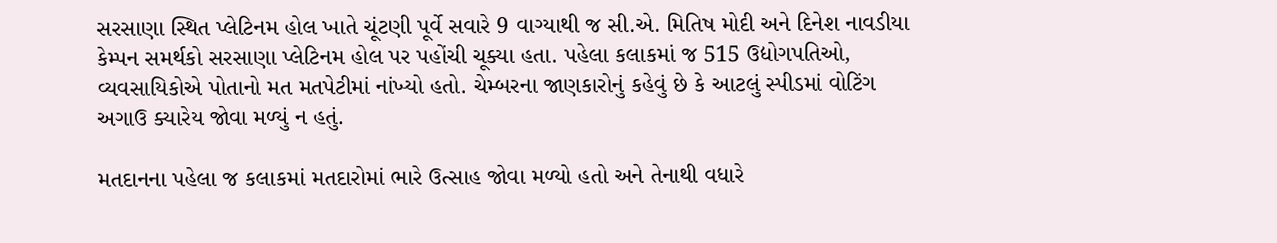સરસાણા સ્થિત પ્લેટિનમ હોલ ખાતે ચૂંટણી પૂર્વે સવારે 9 વાગ્યાથી જ સી.એ. મિતિષ મોદી અને દિનેશ નાવડીયા કેમ્પન સમર્થકો સરસાણા પ્લેટિનમ હોલ પર પહોંચી ચૂક્યા હતા. પહેલા કલાકમાં જ 515 ઉદ્યોગપતિઓ, વ્યવસાયિકોએ પોતાનો મત મતપેટીમાં નાંખ્યો હતો. ચેમ્બરના જાણકારોનું કહેવું છે કે આટલું સ્પીડમાં વોટિંગ અગાઉ ક્યારેય જોવા મળ્યું ન હતું.

મતદાનના પહેલા જ કલાકમાં મતદારોમાં ભારે ઉત્સાહ જોવા મળ્યો હતો અને તેનાથી વધારે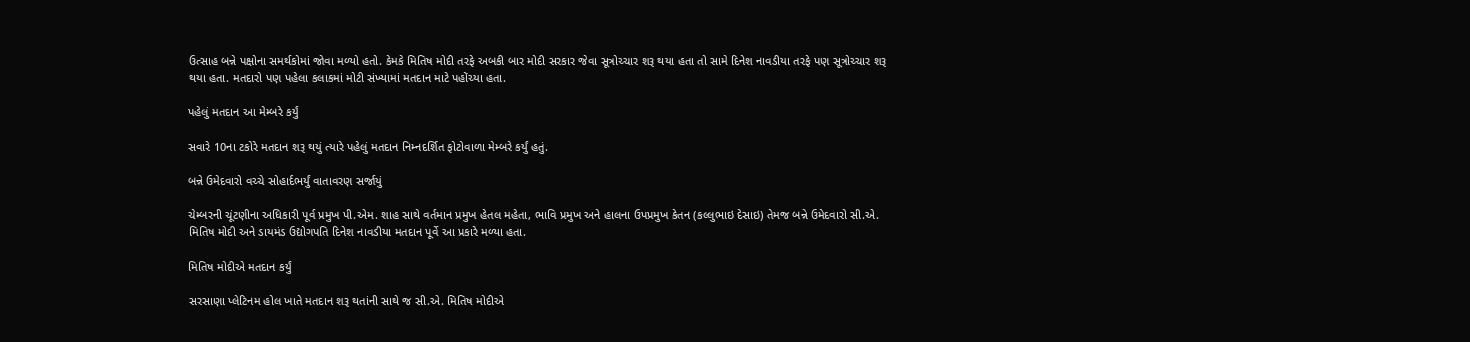ઉત્સાહ બન્ને પક્ષોના સમર્થકોમાં જોવા મળ્યો હતો. કેમકે મિતિષ મોદી તરફે અબકી બાર મોદી સરકાર જેવા સૂત્રોચ્ચાર શરૂ થયા હતા તો સામે દિનેશ નાવડીયા તરફે પણ સૂત્રોચ્ચાર શરૂ થયા હતા. મતદારો પણ પહેલા કલાકમાં મોટી સંખ્યામાં મતદાન માટે પહોંચ્યા હતા.

પહેલું મતદાન આ મેમ્બરે કર્યું

સવારે 10ના ટકોરે મતદાન શરૂ થયું ત્યારે પહેલું મતદાન નિમ્નદર્શિત ફોટોવાળા મેમ્બરે કર્યું હતું.

બન્ને ઉમેદવારો વચ્ચે સોહાર્દભર્યું વાતાવરણ સર્જાયું

ચેમ્બરની ચૂંટણીના અધિકારી પૂર્વ પ્રમુખ પી.એમ. શાહ સાથે વર્તમાન પ્રમુખ હેતલ મહેતા, ભાવિ પ્રમુખ અને હાલના ઉપપ્રમુખ કેતન (કલ્લુભાઇ દેસાઇ) તેમજ બન્ને ઉમેદવારો સી.એ. મિતિષ મોદી અને ડાયમંડ ઉદ્યોગપતિ દિનેશ નાવડીયા મતદાન પૂર્વે આ પ્રકારે મળ્યા હતા.

મિતિષ મોદીએ મતદાન કર્યું

સરસાણા પ્લેટિનમ હોલ ખાતે મતદાન શરૂ થતાંની સાથે જ સી.એ. મિતિષ મોદીએ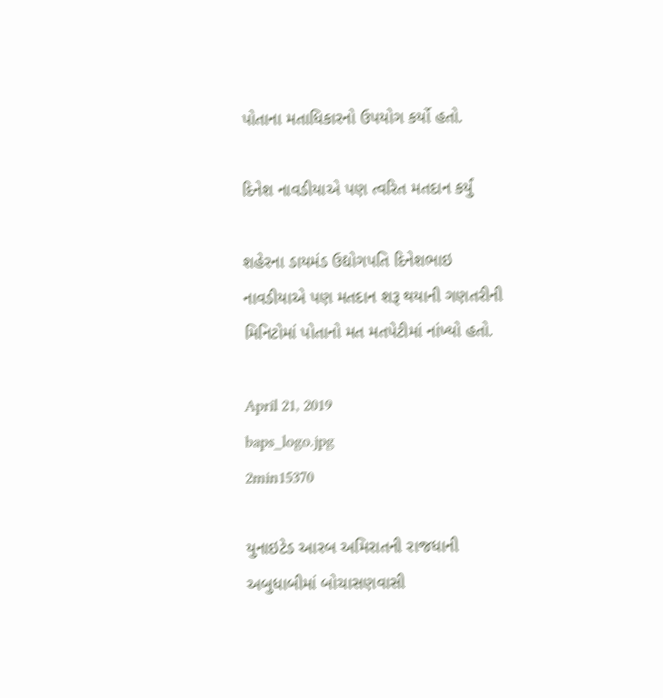પોતાના મતાધિકારનો ઉપયોગ કર્યો હતો.

દિનેશ નાવડીયાએ પણ ત્વરિત મતદાન કર્યું

શહેરના ડાયમંડ ઉદ્યોગપતિ દિનેશભાઇ નાવડીયાએ પણ મતદાન શરૂ થયાની ગણતરીની મિનિટોમાં પોતાનો મત મતપેટીમાં નાંખ્યો હતો.

April 21, 2019
baps_logo.jpg
2min15370

યુનાઇટેડ આરબ અમિરાતની રાજધાની અબુધાબીમાં બોચાસણવાસી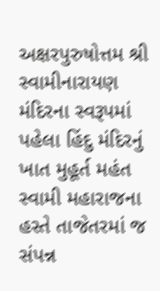અક્ષરપુરુષોત્તમ શ્રી સ્વામીનારાયણ મંદિરના સ્વરૂપમાં પહેલા હિંદુ મંદિરનું ખાત મુહૂર્ત મહંત સ્વામી મહારાજના હસ્તે તાજેતરમાં જ સંપન્ન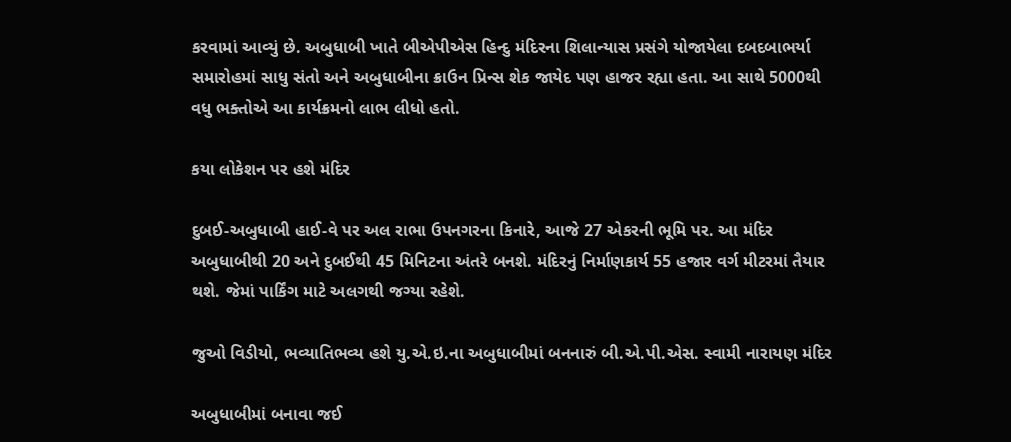કરવામાં આવ્યું છે. અબુધાબી ખાતે બીએપીએસ હિન્દુ મંદિરના શિલાન્યાસ પ્રસંગે યોજાયેલા દબદબાભર્યા સમારોહમાં સાધુ સંતો અને અબુધાબીના ક્રાઉન પ્રિન્સ શેક જાયેદ પણ હાજર રહ્યા હતા. આ સાથે 5000થી વધુ ભક્તોએ આ કાર્યક્રમનો લાભ લીધો હતો.

કયા લોકેશન પર હશે મંદિર

દુબઈ-અબુધાબી હાઈ-વે પર અલ રાભા ઉપનગરના કિનારે, આજે 27 એકરની ભૂમિ પર. આ મંદિર અબુધાબીથી 20 અને દુબઈથી 45 મિનિટના અંતરે બનશે. મંદિરનું નિર્માણકાર્ય 55 હજાર વર્ગ મીટરમાં તૈયાર થશે. જેમાં પાર્કિંગ માટે અલગથી જગ્યા રહેશે.

જુઓ વિડીયો, ભવ્યાતિભવ્ય હશે યુ.એ.ઇ.ના અબુધાબીમાં બનનારું બી.એ.પી.એસ. સ્વામી નારાયણ મંદિર

અબુધાબીમાં બનાવા જઈ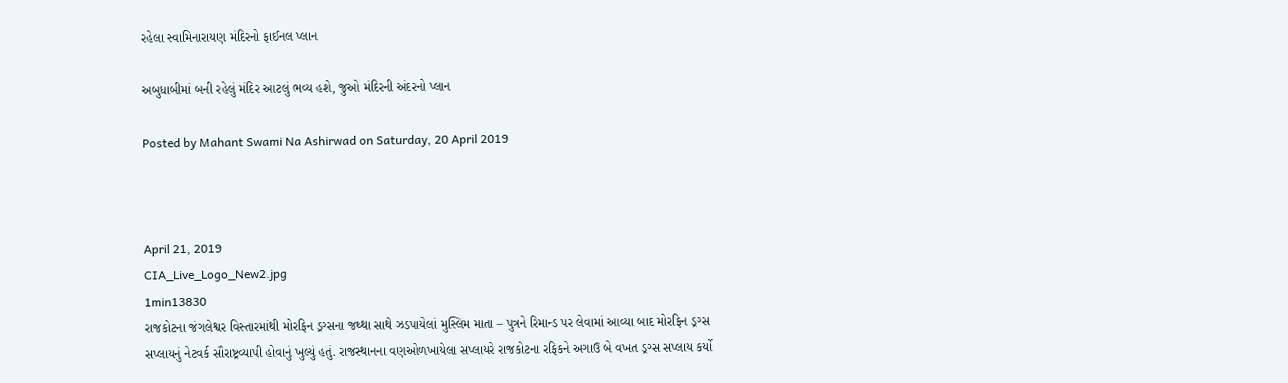રહેલા સ્વામિનારાયણ મંદિરનો ફાઈનલ પ્લાન

અબુધાબીમાં બની રહેલું મંદિર આટલું ભવ્ય હશે, જુઓ મંદિરની અંદરનો પ્લાન

Posted by Mahant Swami Na Ashirwad on Saturday, 20 April 2019



April 21, 2019
CIA_Live_Logo_New2.jpg
1min13830
રાજકોટના જંગલેશ્વર વિસ્તારમાંથી મોરફિન ડ્રગ્સના જથ્થા સાથે ઝડપાયેલાં મુસ્લિમ માતા – પુત્રને રિમાન્ડ પર લેવામાં આવ્યા બાદ મોરફિન ડ્રગ્સ સપ્લાયનું નેટવર્ક સૌરાષ્ટ્રવ્યાપી હોવાનું ખુલ્યું હતું. રાજસ્થાનના વણઓળખાયેલા સપ્લાયરે રાજકોટના રફિકને અગાઉ બે વખત ડ્રગ્સ સપ્લાય કર્યો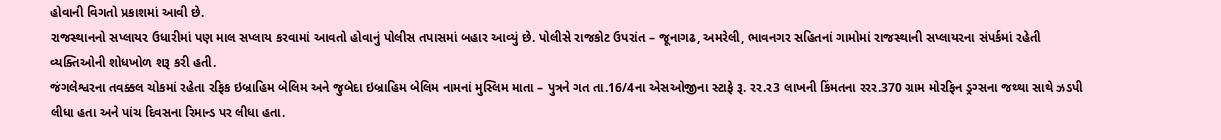હોવાની વિગતો પ્રકાશમાં આવી છે.
રાજસ્થાનનો સપ્લાયર ઉધારીમાં પણ માલ સપ્લાય કરવામાં આવતો હોવાનું પોલીસ તપાસમાં બહાર આવ્યું છે. પોલીસે રાજકોટ ઉપરાંત – જૂનાગઢ, અમરેલી, ભાવનગર સહિતનાં ગામોમાં રાજસ્થાની સપ્લાયરના સંપર્કમાં રહેતી વ્યક્તિઓની શોધખોળ શરૂ કરી હતી.
જંગલેશ્વરના તવક્કલ ચોકમાં રહેતા રફિક ઇબ્રાહિમ બેલિમ અને જુબેદા ઇબ્રાહિમ બેલિમ નામનાં મુસ્લિમ માતા – પુત્રને ગત તા.16/4ના એસઓજીના સ્ટાફે રૂ. રર.ર3 લાખની કિંમતના રરર.370 ગ્રામ મોરફિન ડ્રગ્સના જથ્થા સાથે ઝડપી લીધા હતા અને પાંચ દિવસના રિમાન્ડ પર લીધા હતા.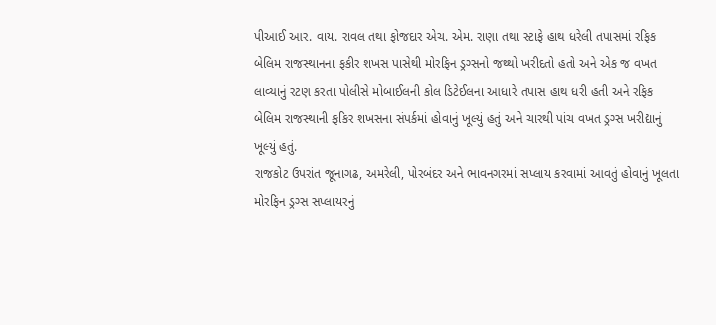પીઆઈ આર. વાય. રાવલ તથા ફોજદાર એચ. એમ. રાણા તથા સ્ટાફે હાથ ધરેલી તપાસમાં રફિક બેલિમ રાજસ્થાનના ફકીર શખસ પાસેથી મોરફિન ડ્રગ્સનો જથ્થો ખરીદતો હતો અને એક જ વખત લાવ્યાનું રટણ કરતા પોલીસે મોબાઈલની કોલ ડિટેઈલના આધારે તપાસ હાથ ધરી હતી અને રફિક બેલિમ રાજસ્થાની ફકિર શખસના સંપર્કમાં હોવાનું ખૂલ્યું હતું અને ચારથી પાંચ વખત ડ્રગ્સ ખરીદ્યાનું ખૂલ્યું હતું.
રાજકોટ ઉપરાંત જૂનાગઢ, અમરેલી, પોરબંદર અને ભાવનગરમાં સપ્લાય કરવામાં આવતું હોવાનું ખૂલતા મોરફિન ડ્રગ્સ સપ્લાયરનું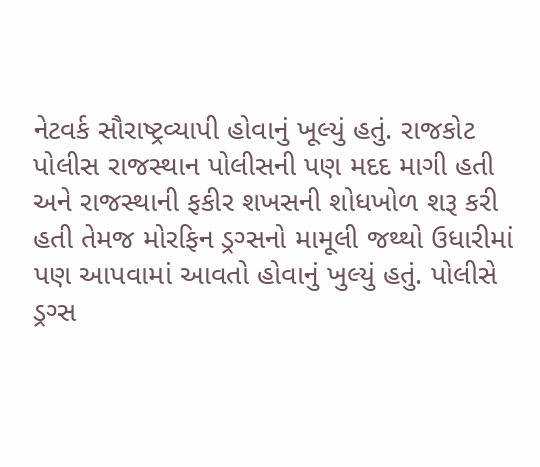નેટવર્ક સૌરાષ્ટ્રવ્યાપી હોવાનું ખૂલ્યું હતું. રાજકોટ પોલીસ રાજસ્થાન પોલીસની પણ મદદ માગી હતી અને રાજસ્થાની ફકીર શખસની શોધખોળ શરૂ કરી હતી તેમજ મોરફિન ડ્રગ્સનો મામૂલી જથ્થો ઉધારીમાં પણ આપવામાં આવતો હોવાનું ખુલ્યું હતું. પોલીસે ડ્રગ્સ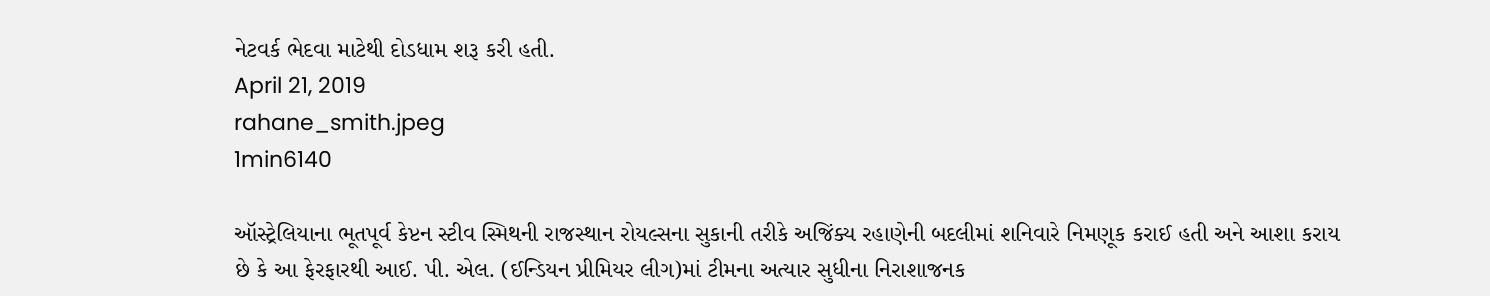નેટવર્ક ભેદવા માટેથી દોડધામ શરૂ કરી હતી.
April 21, 2019
rahane_smith.jpeg
1min6140

ઑસ્ટ્રેલિયાના ભૂતપૂર્વ કેપ્ટન સ્ટીવ સ્મિથની રાજસ્થાન રોયલ્સના સુકાની તરીકે અજિંક્ય રહાણેની બદલીમાં શનિવારે નિમણૂક કરાઈ હતી અને આશા કરાય છે કે આ ફેરફારથી આઈ. પી. એલ. (ઈન્ડિયન પ્રીમિયર લીગ)માં ટીમના અત્યાર સુધીના નિરાશાજનક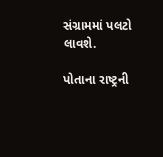સંગ્રામમાં પલટો લાવશે.

પોતાના રાષ્ટ્રની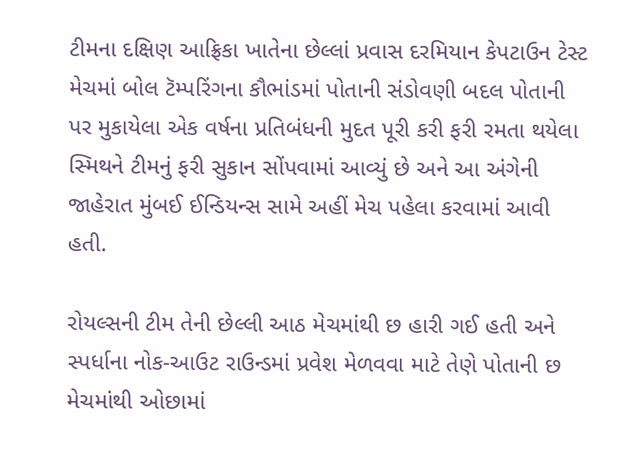ટીમના દક્ષિણ આફ્રિકા ખાતેના છેલ્લાં પ્રવાસ દરમિયાન કેપટાઉન ટેસ્ટ મેચમાં બોલ ટૅમ્પરિંગના કૌભાંડમાં પોતાની સંડોવણી બદલ પોતાની પર મુકાયેલા એક વર્ષના પ્રતિબંધની મુદત પૂરી કરી ફરી રમતા થયેલા સ્મિથને ટીમનું ફરી સુકાન સોંપવામાં આવ્યું છે અને આ અંગેની જાહેરાત મુંબઈ ઈન્ડિયન્સ સામે અહીં મેચ પહેલા કરવામાં આવી હતી.

રોયલ્સની ટીમ તેની છેલ્લી આઠ મેચમાંથી છ હારી ગઈ હતી અને સ્પર્ધાના નોક-આઉટ રાઉન્ડમાં પ્રવેશ મેળવવા માટે તેણે પોતાની છ મેચમાંથી ઓછામાં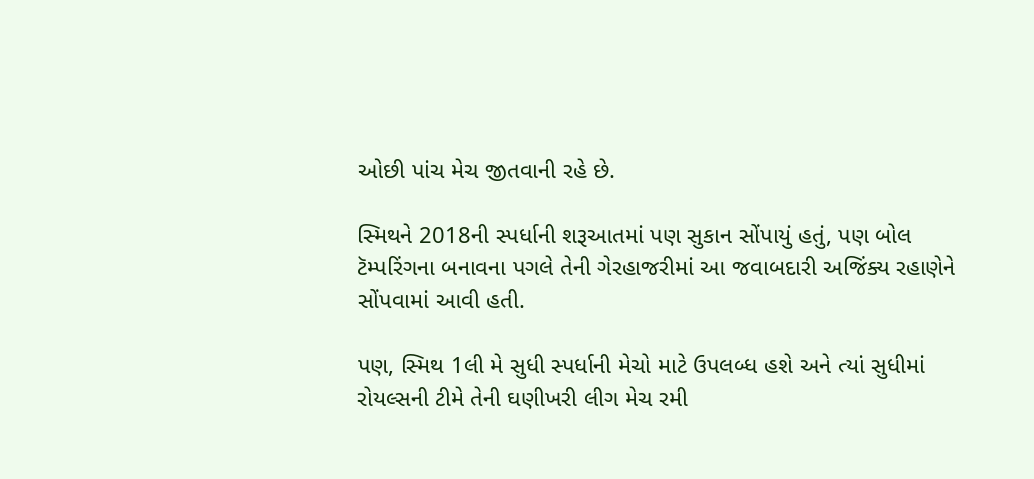ઓછી પાંચ મેચ જીતવાની રહે છે.

સ્મિથને 2018ની સ્પર્ધાની શરૂઆતમાં પણ સુકાન સોંપાયું હતું, પણ બોલ ટૅમ્પરિંગના બનાવના પગલે તેની ગેરહાજરીમાં આ જવાબદારી અજિંક્ય રહાણેને સોંપવામાં આવી હતી.

પણ, સ્મિથ 1લી મે સુધી સ્પર્ધાની મેચો માટે ઉપલબ્ધ હશે અને ત્યાં સુધીમાં રોયલ્સની ટીમે તેની ઘણીખરી લીગ મેચ રમી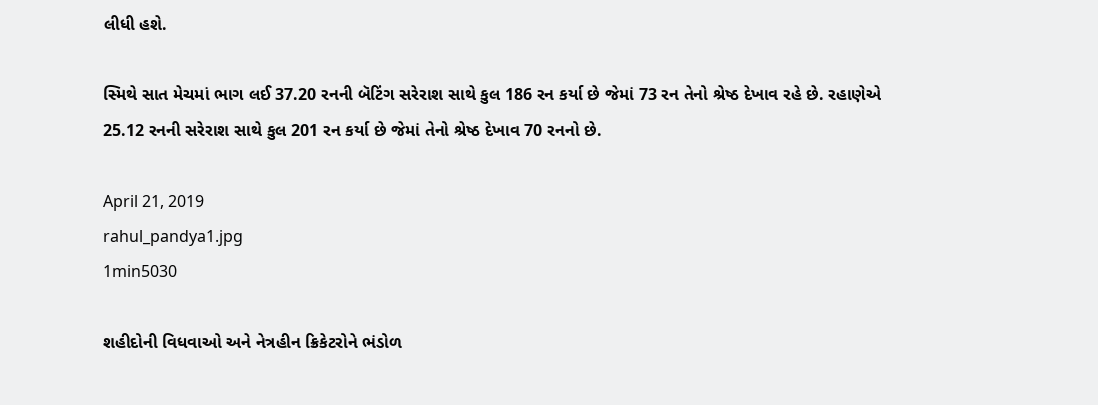લીધી હશે.

સ્મિથે સાત મેચમાં ભાગ લઈ 37.20 રનની બૅટિંગ સરેરાશ સાથે કુલ 186 રન કર્યા છે જેમાં 73 રન તેનો શ્રેષ્ઠ દેખાવ રહે છે. રહાણેએ 25.12 રનની સરેરાશ સાથે કુલ 201 રન કર્યા છે જેમાં તેનો શ્રેષ્ઠ દેખાવ 70 રનનો છે.

April 21, 2019
rahul_pandya1.jpg
1min5030

શહીદોની વિધવાઓ અને નેત્રહીન ક્રિકેટરોને ભંડોળ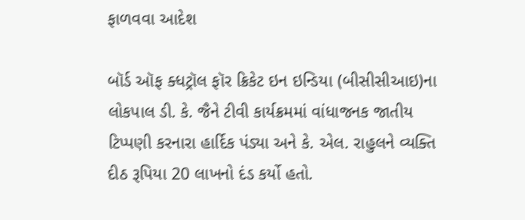ફાળવવા આદેશ

બૉર્ડ ઑફ ક્ધટ્રૉલ ફૉર ક્રિકેટ ઇન ઇન્ડિયા (બીસીસીઆઇ)ના લોકપાલ ડી. કે. જૈને ટીવી કાર્યક્રમમાં વાંધાજનક જાતીય ટિપ્પણી કરનારા હાર્દિક પંડ્યા અને કે. એલ. રાહુલને વ્યક્તિ દીઠ રૂપિયા 20 લાખનો દંડ કર્યો હતો.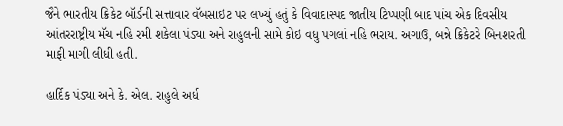જૈને ભારતીય ક્રિકેટ બૉર્ડની સત્તાવાર વૅબસાઇટ પર લખ્યું હતું કે વિવાદાસ્પદ જાતીય ટિપ્પણી બાદ પાંચ એક દિવસીય આંતરરાષ્ટ્રીય મૅચ નહિ રમી શકેલા પંડ્યા અને રાહુલની સામે કોઇ વધુ પગલાં નહિ ભરાય. અગાઉ, બન્ને ક્રિકેટરે બિનશરતી માફી માગી લીધી હતી.

હાર્દિક પંડ્યા અને કે. એલ. રાહુલે અર્ધ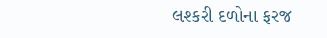લશ્કરી દળોના ફરજ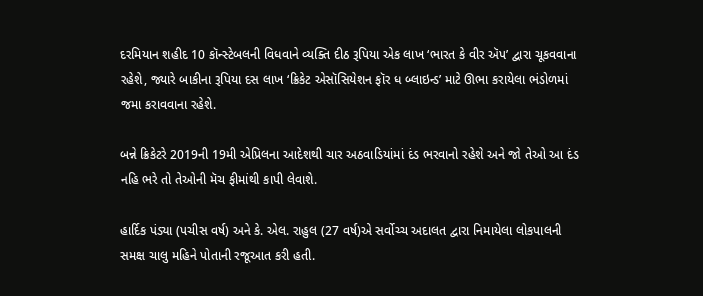દરમિયાન શહીદ 10 કૉન્સ્ટેબલની વિધવાને વ્યક્તિ દીઠ રૂપિયા એક લાખ ‘ભારત કે વીર ઍપ’ દ્વારા ચૂકવવાના રહેશે, જ્યારે બાકીના રૂપિયા દસ લાખ ‘ક્રિકેટ એસૉસિયેશન ફૉર ધ બ્લાઇન્ડ’ માટે ઊભા કરાયેલા ભંડોળમાં જમા કરાવવાના રહેશે.

બન્ને ક્રિકેટરે 2019ની 19મી એપ્રિલના આદેશથી ચાર અઠવાડિયાંમાં દંડ ભરવાનો રહેશે અને જો તેઓ આ દંડ નહિ ભરે તો તેઓની મૅચ ફીમાંથી કાપી લેવાશે.

હાર્દિક પંડ્યા (પચીસ વર્ષ) અને કે. એલ. રાહુલ (27 વર્ષ)એ સર્વોચ્ચ અદાલત દ્વારા નિમાયેલા લોકપાલની સમક્ષ ચાલુ મહિને પોતાની રજૂઆત કરી હતી.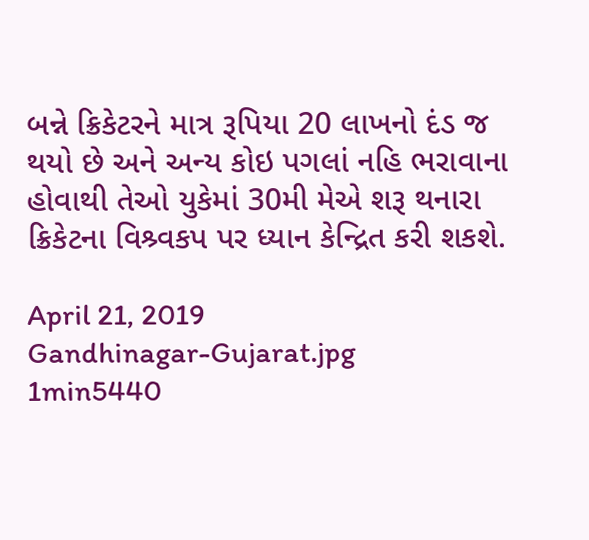બન્ને ક્રિકેટરને માત્ર રૂપિયા 20 લાખનો દંડ જ થયો છે અને અન્ય કોઇ પગલાં નહિ ભરાવાના હોવાથી તેઓ યુકેમાં 30મી મેએ શરૂ થનારા ક્રિકેટના વિશ્ર્વકપ પર ધ્યાન કેન્દ્રિત કરી શકશે.

April 21, 2019
Gandhinagar-Gujarat.jpg
1min5440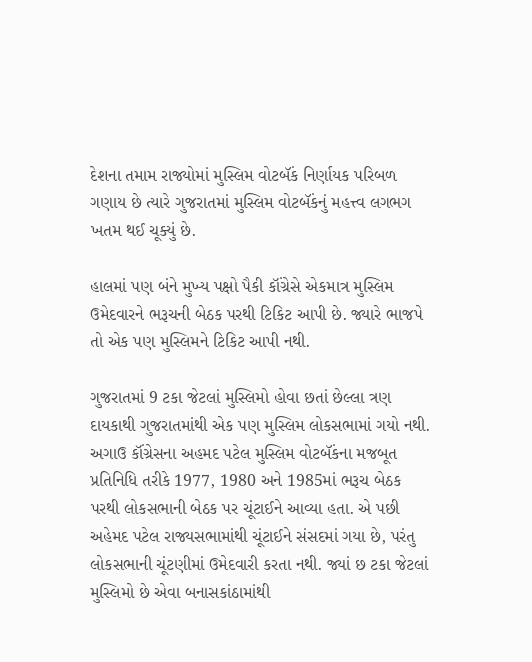દેશના તમામ રાજ્યોમાં મુસ્લિમ વોટબૅંક નિર્ણાયક પરિબળ ગણાય છે ત્યારે ગુજરાતમાં મુસ્લિમ વોટબૅંકનું મહત્ત્વ લગભગ ખતમ થઈ ચૂક્યું છે.

હાલમાં પણ બંને મુખ્ય પક્ષો પૈકી કૉંગ્રેસે એકમાત્ર મુસ્લિમ ઉમેદવારને ભરૂચની બેઠક પરથી ટિકિટ આપી છે. જ્યારે ભાજપે તો એક પણ મુસ્લિમને ટિકિટ આપી નથી.

ગુજરાતમાં 9 ટકા જેટલાં મુસ્લિમો હોવા છતાં છેલ્લા ત્રણ દાયકાથી ગુજરાતમાંથી એક પણ મુસ્લિમ લોકસભામાં ગયો નથી. અગાઉ કૉંગ્રેસના અહમદ પટેલ મુસ્લિમ વોટબૅંકના મજબૂત પ્રતિનિધિ તરીકે 1977, 1980 અને 1985માં ભરૂચ બેઠક પરથી લોકસભાની બેઠક પર ચૂંટાઈને આવ્યા હતા. એ પછી અહેમદ પટેલ રાજ્યસભામાંથી ચૂંટાઈને સંસદમાં ગયા છે, પરંતુ લોકસભાની ચૂંટણીમાં ઉમેદવારી કરતા નથી. જ્યાં છ ટકા જેટલાં મુસ્લિમો છે એવા બનાસકાંઠામાંથી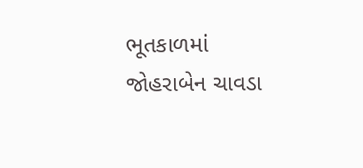ભૂતકાળમાં જોહરાબેન ચાવડા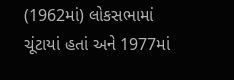(1962માં) લોકસભામાં ચૂંટાયાં હતાં અને 1977માં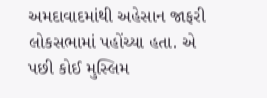અમદાવાદમાંથી અહેસાન જાફરી લોકસભામાં પહોંચ્યા હતા. એ પછી કોઈ મુસ્લિમ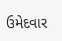ઉમેદવાર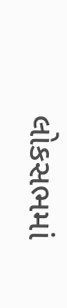લોકસભમાં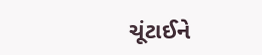ચૂંટાઈને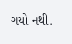ગયો નથી.